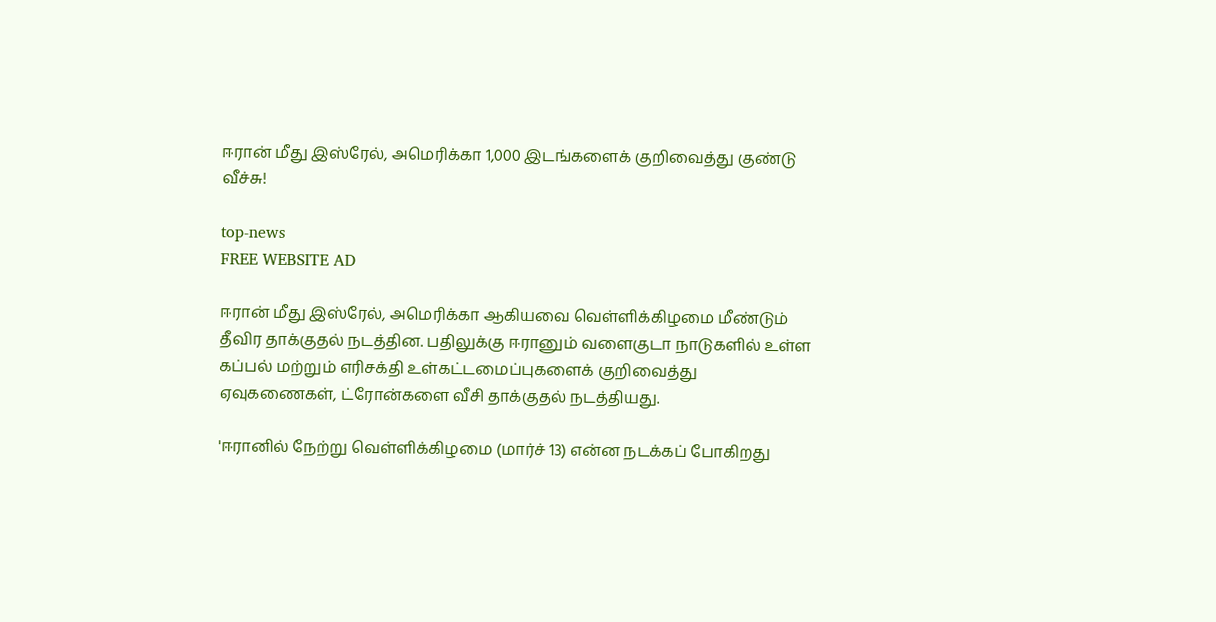ஈரான் மீது இஸ்ரேல், அமெரிக்கா 1,000 இடங்களைக் குறிவைத்து குண்டு வீச்சு!

top-news
FREE WEBSITE AD

ஈரான் மீது இஸ்ரேல், அமெரிக்கா ஆகியவை வெள்ளிக்கிழமை மீண்டும் தீவிர தாக்குதல் நடத்தின. பதிலுக்கு ஈரானும் வளைகுடா நாடுகளில் உள்ள கப்பல் மற்றும் எரிசக்தி உள்கட்டமைப்புகளைக் குறிவைத்து ஏவுகணைகள், ட்ரோன்களை வீசி தாக்குதல் நடத்தியது.

'ஈரானில் நேற்று வெள்ளிக்கிழமை (மார்ச் 13) என்ன நடக்கப் போகிறது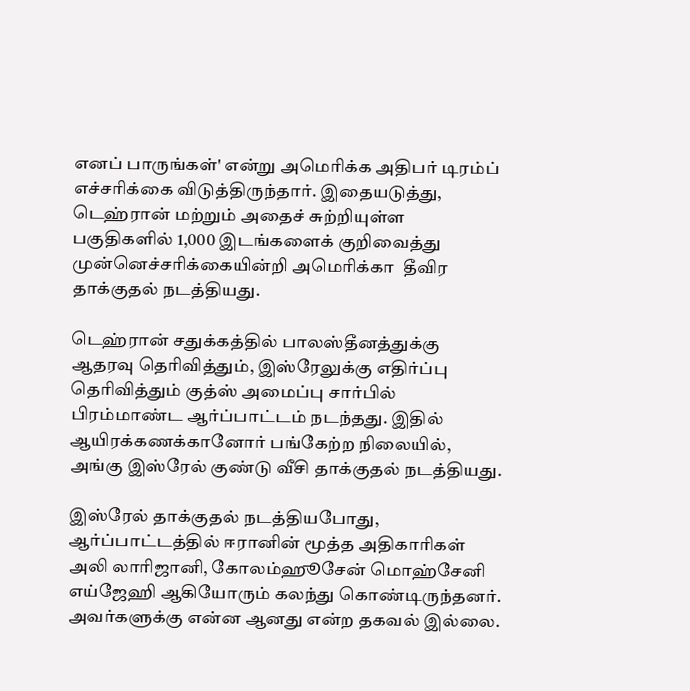எனப் பாருங்கள்' என்று அமெரிக்க அதிபர் டிரம்ப் எச்சரிக்கை விடுத்திருந்தார். இதையடுத்து, டெஹ்ரான் மற்றும் அதைச் சுற்றியுள்ள பகுதிகளில் 1,000 இடங்களைக் குறிவைத்து முன்னெச்சரிக்கையின்றி அமெரிக்கா  தீவிர தாக்குதல் நடத்தியது.

டெஹ்ரான் சதுக்கத்தில் பாலஸ்தீனத்துக்கு ஆதரவு தெரிவித்தும், இஸ்ரேலுக்கு எதிர்ப்பு தெரிவித்தும் குத்ஸ் அமைப்பு சார்பில் பிரம்மாண்ட ஆர்ப்பாட்டம் நடந்தது. இதில் ஆயிரக்கணக்கானோர் பங்கேற்ற நிலையில், அங்கு இஸ்ரேல் குண்டு வீசி தாக்குதல் நடத்தியது.

இஸ்ரேல் தாக்குதல் நடத்தியபோது, ஆர்ப்பாட்டத்தில் ஈரானின் மூத்த அதிகாரிகள் அலி லாரிஜானி, கோலம்ஹூசேன் மொஹ்சேனி எய்ஜேஹி ஆகியோரும் கலந்து கொண்டிருந்தனர். அவர்களுக்கு என்ன ஆனது என்ற தகவல் இல்லை.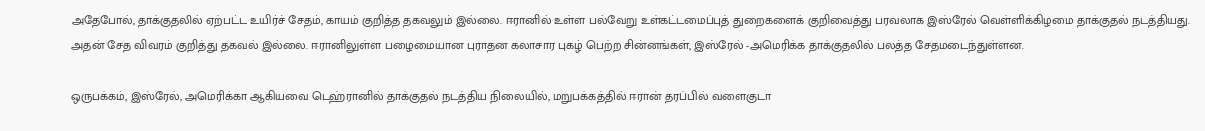அதேபோல், தாக்குதலில் ஏற்பட்ட உயிர்ச் சேதம், காயம் குறித்த தகவலும் இல்லை. ஈரானில் உள்ள பல்வேறு உள்கட்டமைப்புத் துறைகளைக் குறிவைத்து பரவலாக இஸ்ரேல் வெள்ளிக்கிழமை தாக்குதல் நடத்தியது. அதன் சேத விவரம் குறித்து தகவல் இல்லை. ஈரானிலுள்ள பழைமையான புராதன கலாசார புகழ் பெற்ற சின்னங்கள், இஸ்ரேல் -அமெரிக்க தாக்குதலில் பலத்த சேதமடைந்துள்ளன.

ஒருபக்கம், இஸ்ரேல், அமெரிக்கா ஆகியவை டெஹ்ரானில் தாக்குதல் நடத்திய நிலையில், மறுபக்கத்தில் ஈரான் தரப்பில் வளைகுடா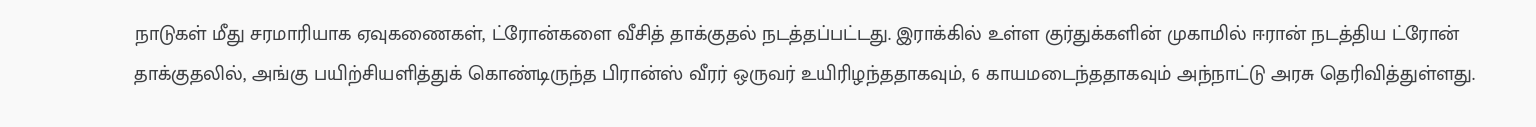நாடுகள் மீது சரமாரியாக ஏவுகணைகள், ட்ரோன்களை வீசித் தாக்குதல் நடத்தப்பட்டது. இராக்கில் உள்ள குர்துக்களின் முகாமில் ஈரான் நடத்திய ட்ரோன் தாக்குதலில், அங்கு பயிற்சியளித்துக் கொண்டிருந்த பிரான்ஸ் வீரர் ஒருவர் உயிரிழந்ததாகவும், 6 காயமடைந்ததாகவும் அந்நாட்டு அரசு தெரிவித்துள்ளது.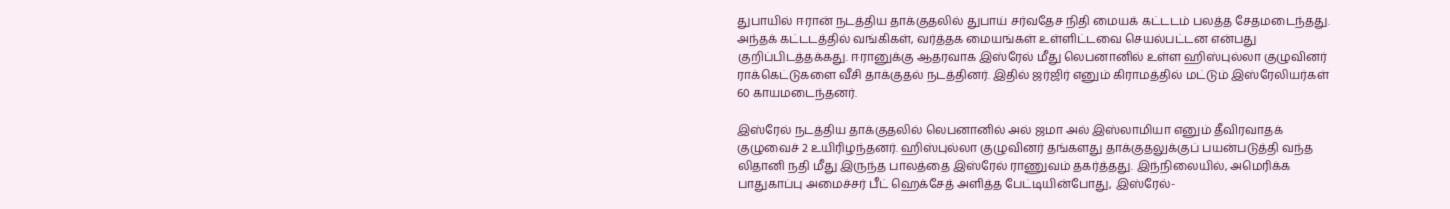துபாயில் ஈரான் நடத்திய தாக்குதலில் துபாய் சர்வதேச நிதி மையக் கட்டடம் பலத்த சேதமடைந்தது. அந்தக் கட்டடத்தில் வங்கிகள், வர்த்தக மையங்கள் உள்ளிட்டவை செயல்பட்டன என்பது குறிப்பிடத்தக்கது. ஈரானுக்கு ஆதரவாக இஸ்ரேல் மீது லெபனானில் உள்ள ஹிஸ்புல்லா குழுவினர் ராக்கெட்டுகளை வீசி தாக்குதல் நடத்தினர். இதில் ஜர்ஜிர் எனும் கிராமத்தில் மட்டும் இஸ்ரேலியர்கள் 60 காயமடைந்தனர்.

இஸ்ரேல் நடத்திய தாக்குதலில் லெபனானில் அல் ஜமா அல் இஸ்லாமியா எனும் தீவிரவாதக் குழுவைச் 2 உயிரிழந்தனர். ஹிஸ்புல்லா குழுவினர் தங்களது தாக்குதலுக்குப் பயன்படுத்தி வந்த லிதானி நதி மீது இருந்த பாலத்தை இஸ்ரேல் ராணுவம் தகர்த்தது. இந்நிலையில், அமெரிக்க பாதுகாப்பு அமைச்சர் பீட் ஹெக்சேத் அளித்த பேட்டியின்போது, இஸ்ரேல்-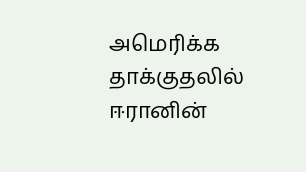அமெரிக்க தாக்குதலில் ஈரானின்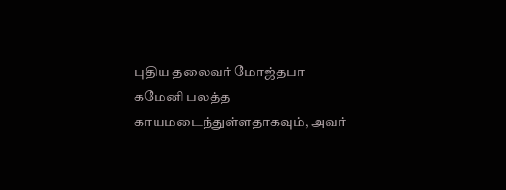புதிய தலைவர் மோஜ்தபா கமேனி பலத்த காயமடைந்துள்ளதாகவும், அவர்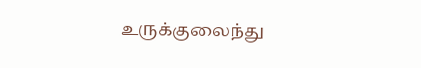உருக்குலைந்து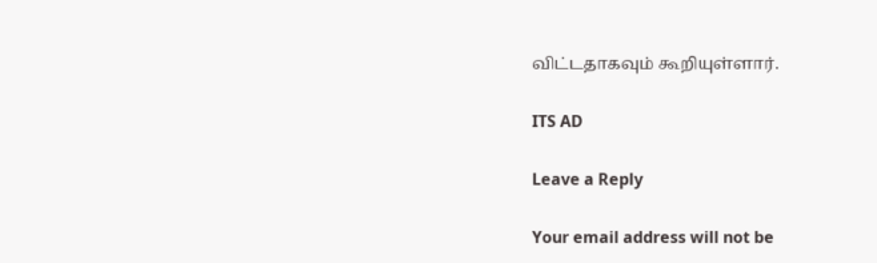விட்டதாகவும் கூறியுள்ளார்.

ITS AD

Leave a Reply

Your email address will not be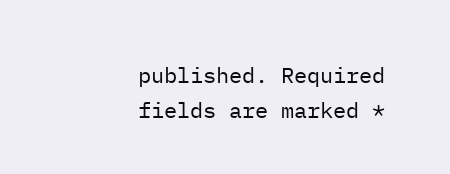published. Required fields are marked *